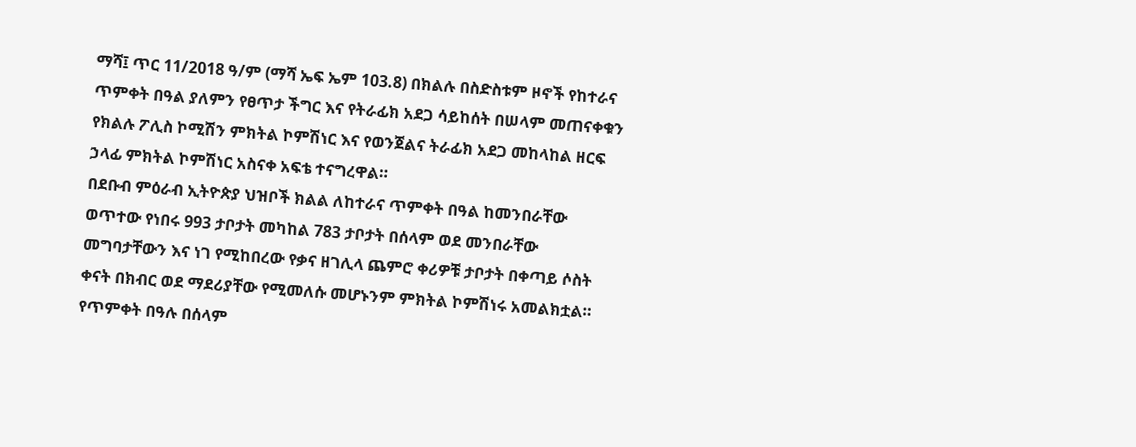ማሻ፤ ጥር 11/2018 ዓ/ም (ማሻ ኤፍ ኤም 103.8) በክልሉ በስድስቱም ዞኖች የከተራና ጥምቀት በዓል ያለምን የፀጥታ ችግር እና የትራፊክ አደጋ ሳይከሰት በሠላም መጠናቀቁን የክልሉ ፖሊስ ኮሚሽን ምክትል ኮምሽነር እና የወንጀልና ትራፊክ አደጋ መከላከል ዘርፍ ኃላፊ ምክትል ኮምሽነር አስናቀ አፍቴ ተናግረዋል።
በደቡብ ምዕራብ ኢትዮጵያ ህዝቦች ክልል ለከተራና ጥምቀት በዓል ከመንበራቸው ወጥተው የነበሩ 993 ታቦታት መካከል 783 ታቦታት በሰላም ወደ መንበራቸው መግባታቸውን እና ነገ የሚከበረው የቃና ዘገሊላ ጨምሮ ቀሪዎቹ ታቦታት በቀጣይ ሶስት ቀናት በክብር ወደ ማደሪያቸው የሚመለሱ መሆኑንም ምክትል ኮምሽነሩ አመልክቷል።
የጥምቀት በዓሉ በሰላም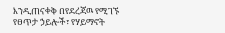እንዲጠናቀቅ በየደረጃዉ የሚገኙ የፀጥታ ኃይሎች፣ የሃይማኖት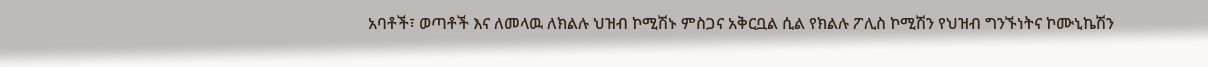አባቶች፣ ወጣቶች እና ለመላዉ ለክልሉ ህዝብ ኮሚሽኑ ምስጋና አቅርቧል ሲል የክልሉ ፖሊስ ኮሚሽን የህዝብ ግንኙነትና ኮሙኒኬሽን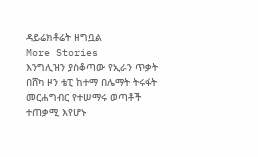ዳይሬክቶሬት ዘግቧል
More Stories
እንግሊዝን ያስቆጣው የኢራን ጥቃት
በሸካ ዞን ቴፒ ከተማ በሌማት ትሩፋት መርሐግብር የተሠማሩ ወጣቶች ተጠቃሚ እየሆኑ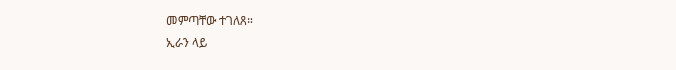መምጣቸው ተገለጸ።
ኢራን ላይ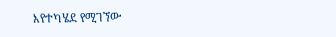እየተካሄደ የሚገኘው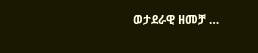ወታደራዊ ዘመቻ …